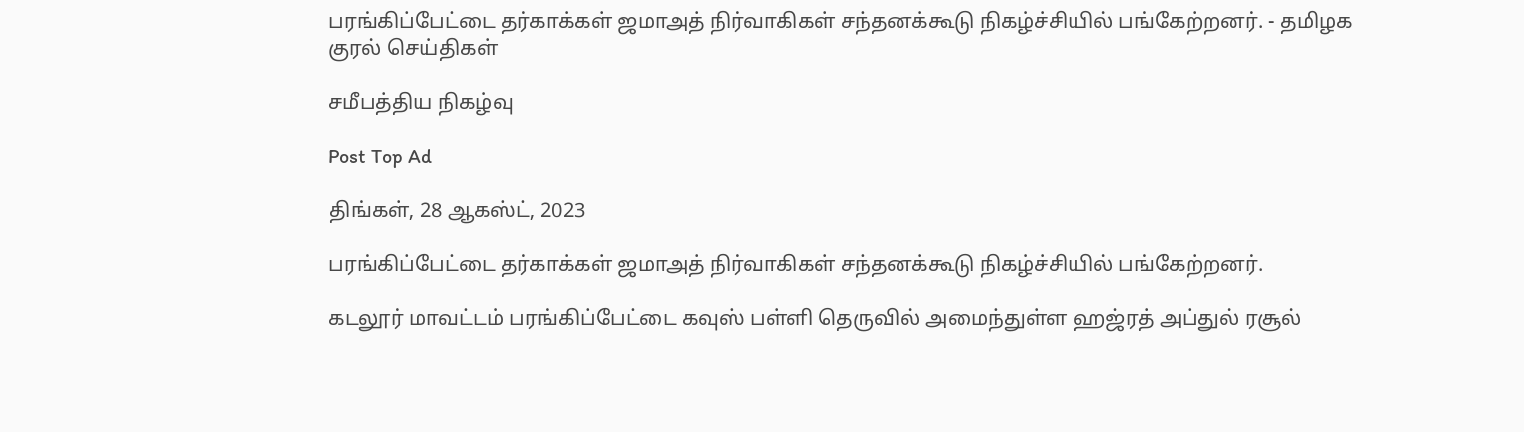பரங்கிப்பேட்டை தர்காக்கள் ஜமாஅத் நிர்வாகிகள் சந்தனக்கூடு நிகழ்ச்சியில் பங்கேற்றனர். - தமிழக குரல் செய்திகள்

சமீபத்திய நிகழ்வு

Post Top Ad

திங்கள், 28 ஆகஸ்ட், 2023

பரங்கிப்பேட்டை தர்காக்கள் ஜமாஅத் நிர்வாகிகள் சந்தனக்கூடு நிகழ்ச்சியில் பங்கேற்றனர்.

கடலூர் மாவட்டம் பரங்கிப்பேட்டை கவுஸ் பள்ளி தெருவில் அமைந்துள்ள ஹஜ்ரத் அப்துல் ரசூல்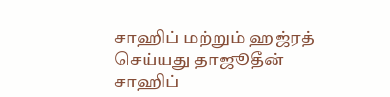சாஹிப் மற்றும் ஹஜ்ரத் செய்யது தாஜூதீன் சாஹிப்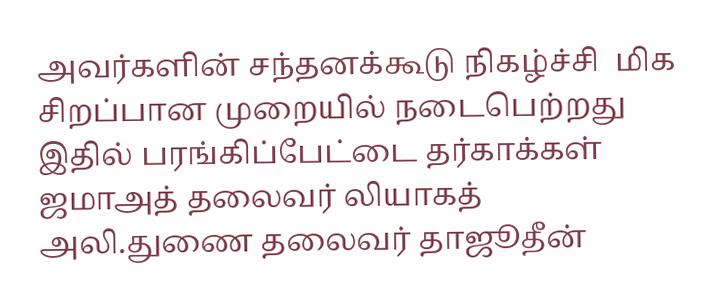அவர்களின் சந்தனக்கூடு நிகழ்ச்சி  மிக சிறப்பான முறையில் நடைபெற்றது இதில் பரங்கிப்பேட்டை தர்காக்கள் ஜமாஅத் தலைவர் லியாகத் அலி.துணை தலைவர் தாஜூதீன்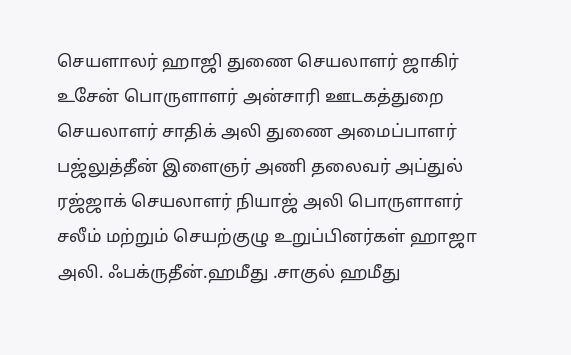செயளாலர் ஹாஜி துணை செயலாளர் ஜாகிர் உசேன் பொருளாளர் அன்சாரி ஊடகத்துறை செயலாளர் சாதிக் அலி துணை அமைப்பாளர் பஜ்லுத்தீன் இளைஞர் அணி தலைவர் அப்துல் ரஜ்ஜாக் செயலாளர் நியாஜ் அலி பொருளாளர் சலீம் மற்றும் செயற்குழு உறுப்பினர்கள் ஹாஜா அலி. ஃபக்ருதீன்.ஹமீது .சாகுல் ஹமீது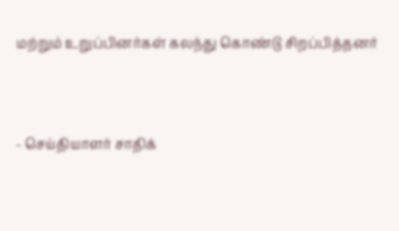மற்றும் உறுப்பினர்கள் கலந்து கொண்டு சிறப்பித்தனர்



- செய்தியாளர் சாதிக்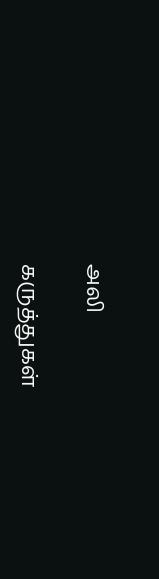அலி

கருத்துகள்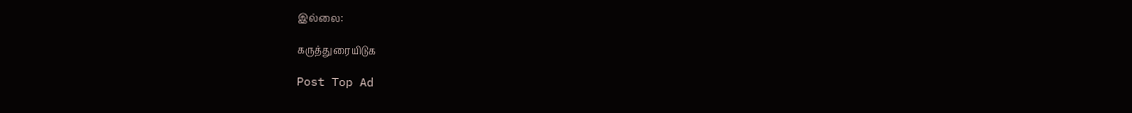இல்லை:

கருத்துரையிடுக

Post Top Ad